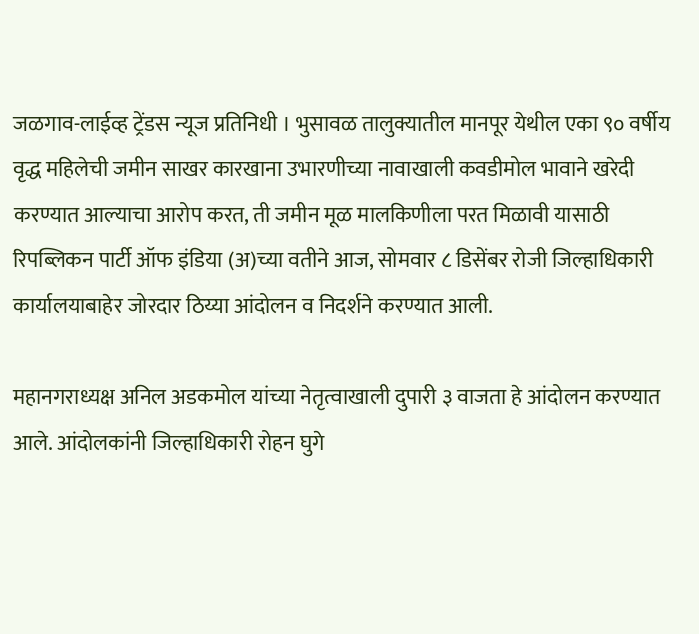जळगाव-लाईव्ह ट्रेंडस न्यूज प्रतिनिधी । भुसावळ तालुक्यातील मानपूर येथील एका ९० वर्षीय वृद्ध महिलेची जमीन साखर कारखाना उभारणीच्या नावाखाली कवडीमोल भावाने खरेदी करण्यात आल्याचा आरोप करत, ती जमीन मूळ मालकिणीला परत मिळावी यासाठी रिपब्लिकन पार्टी ऑफ इंडिया (अ)च्या वतीने आज, सोमवार ८ डिसेंबर रोजी जिल्हाधिकारी कार्यालयाबाहेर जोरदार ठिय्या आंदोलन व निदर्शने करण्यात आली.

महानगराध्यक्ष अनिल अडकमोल यांच्या नेतृत्वाखाली दुपारी ३ वाजता हे आंदोलन करण्यात आले. आंदोलकांनी जिल्हाधिकारी रोहन घुगे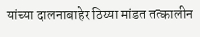यांच्या दालनाबाहेर ठिय्या मांडत तत्कालीन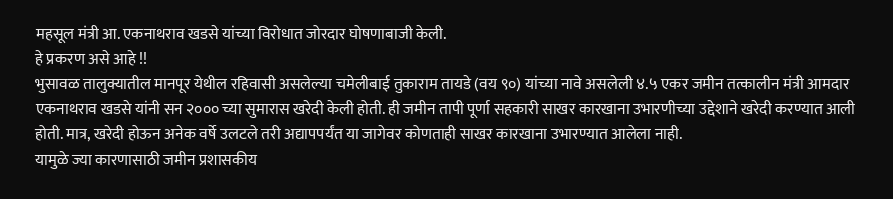महसूल मंत्री आ. एकनाथराव खडसे यांच्या विरोधात जोरदार घोषणाबाजी केली.
हे प्रकरण असे आहे !!
भुसावळ तालुक्यातील मानपूर येथील रहिवासी असलेल्या चमेलीबाई तुकाराम तायडे (वय ९०) यांच्या नावे असलेली ४.५ एकर जमीन तत्कालीन मंत्री आमदार एकनाथराव खडसे यांनी सन २००० च्या सुमारास खरेदी केली होती. ही जमीन तापी पूर्णा सहकारी साखर कारखाना उभारणीच्या उद्देशाने खरेदी करण्यात आली होती. मात्र, खरेदी होऊन अनेक वर्षे उलटले तरी अद्यापपर्यंत या जागेवर कोणताही साखर कारखाना उभारण्यात आलेला नाही.
यामुळे ज्या कारणासाठी जमीन प्रशासकीय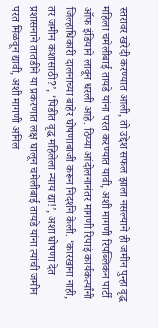स्तरावर खरेदी करण्यात आली, तो उद्देश सफल झाला नसल्याने ही जमीन पुन्हा वृद्ध महिला चमेलीबाई तायडे यांना परत करण्यात यावी, अशी मागणी रिपब्लिकन पार्टी ऑफ इंडियाने लावून धरली आहे. ठिय्या आंदोलनानंतर मागणी रिपाइं कार्यकर्त्यांनी जिल्हाधिकारी दालनाच्या बाहेर घोषणाबाजी करून निदर्शने केली. ‘कारखाना नाही, तर जमीन कशासाठी?’, ‘पिडीत वृद्ध महिलेला न्याय द्या!’, अशा घोषणा देत प्रशासनाने तातडीने या प्रकरणात लक्ष घालून चमेलीबाई तायडे यांना त्यांची जमीन परत मिळवून द्यावी, अशी मागणी अनिल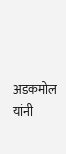अडकमोल यांनी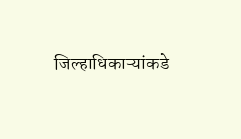जिल्हाधिकाऱ्यांकडे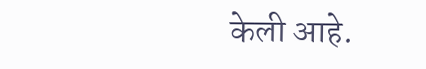केली आहे.